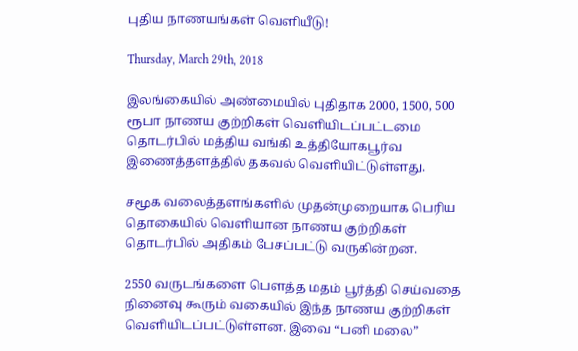புதிய நாணயங்கள் வெளியீடு!

Thursday, March 29th, 2018

இலங்கையில் அண்மையில் புதிதாக 2000, 1500, 500 ரூபா நாணய குற்றிகள் வெளியிடப்பட்டமை தொடர்பில் மத்திய வங்கி உத்தியோகபூர்வ இணைத்தளத்தில் தகவல் வெளியிட்டுள்ளது.

சமூக வலைத்தளங்களில் முதன்முறையாக பெரிய தொகையில் வெளியான நாணய குற்றிகள் தொடர்பில் அதிகம் பேசப்பட்டு வருகின்றன.

2550 வருடங்களை பௌத்த மதம் பூர்த்தி செய்வதை நினைவு கூரும் வகையில் இந்த நாணய குற்றிகள் வெளியிடப்பட்டுள்ளன. இவை “பனி மலை”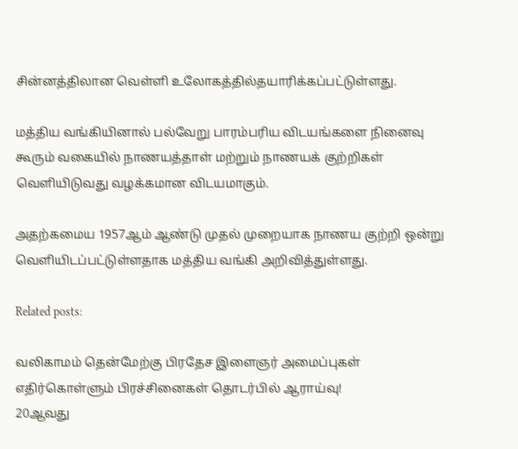சின்னத்திலான வெள்ளி உலோகத்தில்தயாரிக்கப்பட்டுள்ளது.

மத்திய வங்கியினால் பல்வேறு பாரம்பரிய விடயங்களை நினைவு கூரும் வகையில் நாணயத்தாள் மற்றும் நாணயக் குற்றிகள் வெளியிடுவது வழக்கமான விடயமாகும்.

அதற்கமைய 1957ஆம் ஆண்டு முதல் முறையாக நாணய குற்றி ஒன்று வெளியிடப்பட்டுள்ளதாக மத்திய வங்கி அறிவித்துள்ளது.

Related posts:

வலிகாமம் தென்மேற்கு பிரதேச இளைஞர் அமைப்புகள் எதிர்கொள்ளும் பிரச்சினைகள் தொடர்பில் ஆராய்வு!
20ஆவது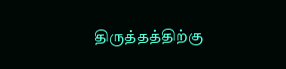திருத்தத்திற்கு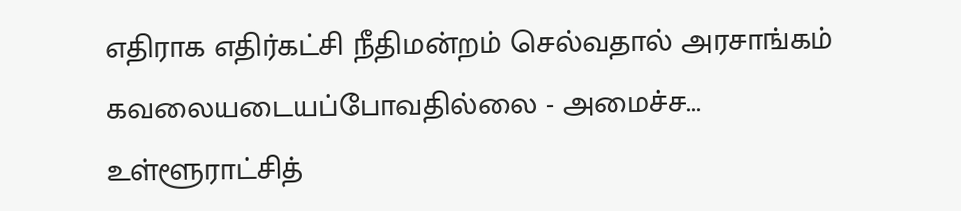எதிராக எதிர்கட்சி நீதிமன்றம் செல்வதால் அரசாங்கம் கவலையடையப்போவதில்லை - அமைச்ச...
உள்ளூராட்சித்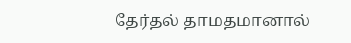தேர்தல் தாமதமானால்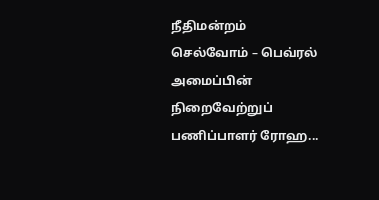நீதிமன்றம் செல்வோம் – பெவ்ரல் அமைப்பின் நிறைவேற்றுப் பணிப்பாளர் ரோஹ...